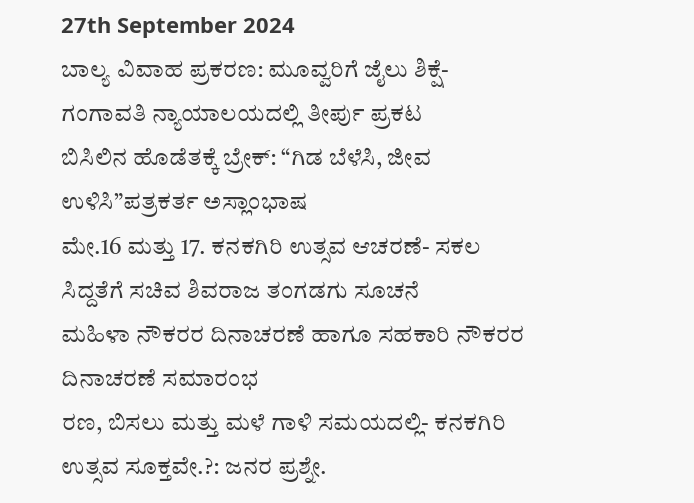27th September 2024
ಬಾಲ್ಯ ವಿವಾಹ ಪ್ರಕರಣ: ಮೂವ್ವರಿಗೆ ಜೈಲು ಶಿಕ್ಷೆ- ಗಂಗಾವತಿ ನ್ಯಾಯಾಲಯದಲ್ಲಿ ತೀರ್ಪು ಪ್ರಕಟ
ಬಿಸಿಲಿನ ಹೊಡೆತಕ್ಕೆ ಬ್ರೇಕ್: “ಗಿಡ ಬೆಳೆಸಿ, ಜೀವ ಉಳಿಸಿ”ಪತ್ರಕರ್ತ ಅಸ್ಲಾಂಭಾಷ
ಮೇ.16 ಮತ್ತು 17. ಕನಕಗಿರಿ ಉತ್ಸವ ಆಚರಣೆ- ಸಕಲ ಸಿದ್ದತೆಗೆ ಸಚಿವ ಶಿವರಾಜ ತಂಗಡಗು ಸೂಚನೆ
ಮಹಿಳಾ ನೌಕರರ ದಿನಾಚರಣೆ ಹಾಗೂ ಸಹಕಾರಿ ನೌಕರರ ದಿನಾಚರಣೆ ಸಮಾರಂಭ
ರಣ, ಬಿಸಲು ಮತ್ತು ಮಳೆ ಗಾಳಿ ಸಮಯದಲ್ಲಿ- ಕನಕಗಿರಿ ಉತ್ಸವ ಸೂಕ್ತವೇ.?: ಜನರ ಪ್ರಶ್ನೇ.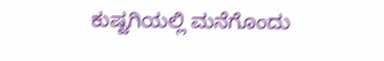ಕುಷ್ಟಗಿಯಲ್ಲಿ ಮನೆಗೊಂದು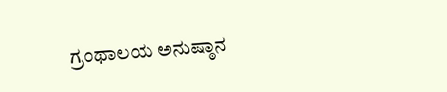ಗ್ರಂಥಾಲಯ ಅನುಷ್ಠಾನ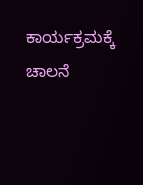ಕಾರ್ಯಕ್ರಮಕ್ಕೆ ಚಾಲನೆ